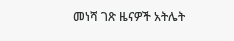መነሻ ገጽ ዜናዎች አትሌት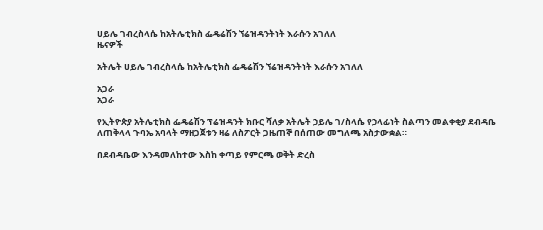ሀይሌ ገብረስላሴ ከአትሌቲክስ ፌዴሬሽን ኘሬዝዳንትነት እራሱን አገለለ
ዜናዎች

አትሌት ሀይሌ ገብረስላሴ ከአትሌቲክስ ፌዴሬሽን ኘሬዝዳንትነት እራሱን አገለለ

አጋራ
አጋራ

የኢትዮጵያ አትሌቲክስ ፌዴሬሽን ፕሬዝዳንት ክቡር ሻለቃ አትሌት ኃይሌ ገ/ስላሴ የኃላፊነት ስልጣን መልቀቂያ ደብዳቤ ለጠቅላላ ጉባኤ አባላት ማዘጋጀቱን ዛሬ ለስፖርት ጋዜጠኞ በሰጠው መግለጫ አስታውቋል።

በደብዳቤው እንዳመለከተው እስከ ቀጣይ የምርጫ ወቅት ድረስ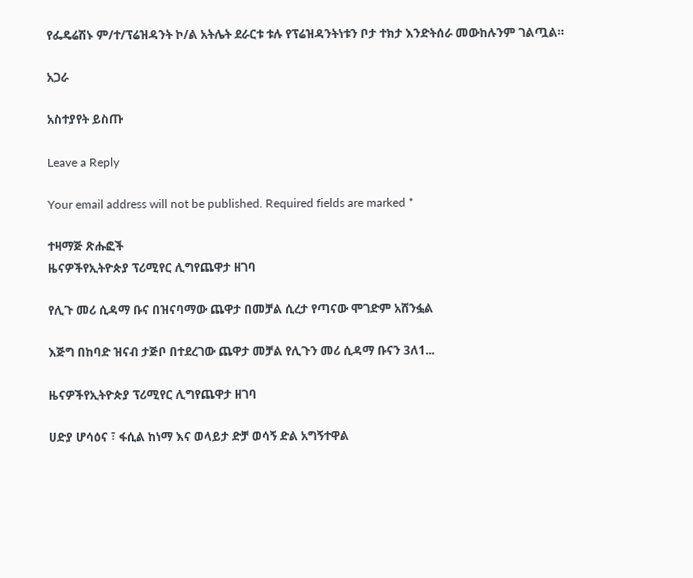የፌዴሬሽኑ ም/ተ/ፕሬዝዳንት ኮ/ል አትሌት ደራርቱ ቱሉ የፕሬዝዳንትነቱን ቦታ ተክታ እንድትሰራ መውከሉንም ገልጧል።

አጋራ

አስተያየት ይስጡ

Leave a Reply

Your email address will not be published. Required fields are marked *

ተዛማጅ ጽሑፎች
ዜናዎችየኢትዮጵያ ፕሪሚየር ሊግየጨዋታ ዘገባ

የሊጉ መሪ ሲዳማ ቡና በዝናባማው ጨዋታ በመቻል ሲረታ የጣናው ሞገድም አሸንፏል

እጅግ በከባድ ዝናብ ታጅቦ በተደረገው ጨዋታ መቻል የሊጉን መሪ ሲዳማ ቡናን 3ለ1...

ዜናዎችየኢትዮጵያ ፕሪሚየር ሊግየጨዋታ ዘገባ

ሀድያ ሆሳዕና ፣ ፋሲል ከነማ እና ወላይታ ድቻ ወሳኝ ድል አግኝተዋል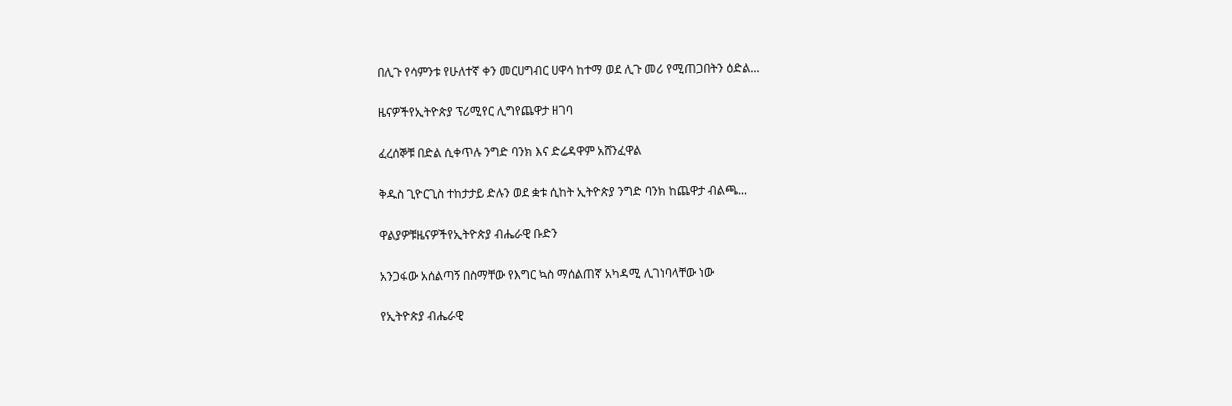በሊጉ የሳምንቱ የሁለተኛ ቀን መርሀግብር ሀዋሳ ከተማ ወደ ሊጉ መሪ የሚጠጋበትን ዕድል...

ዜናዎችየኢትዮጵያ ፕሪሚየር ሊግየጨዋታ ዘገባ

ፈረሰኞቹ በድል ሲቀጥሉ ንግድ ባንክ እና ድሬዳዋም አሸንፈዋል

ቅዱስ ጊዮርጊስ ተከታታይ ድሉን ወደ ቋቱ ሲከት ኢትዮጵያ ንግድ ባንክ ከጨዋታ ብልጫ...

ዋልያዎቹዜናዎችየኢትዮጵያ ብሔራዊ ቡድን

አንጋፋው አሰልጣኝ በስማቸው የእግር ኳስ ማሰልጠኛ አካዳሚ ሊገነባላቸው ነው

የኢትዮጵያ ብሔራዊ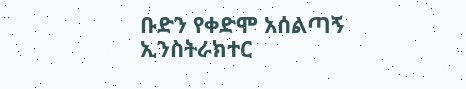ቡድን የቀድሞ አሰልጣኝ ኢንስትራክተር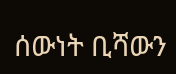ሰውነት ቢሻውን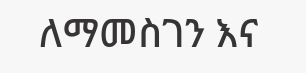ለማመስገን እና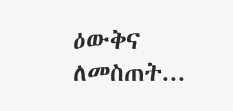ዕውቅና ለመስጠት...